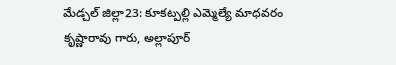మేడ్చల్ జిల్లా23: కూకట్పల్లి ఎమ్మెల్యే మాధవరం కృష్ణారావు గారు, అల్లాపూర్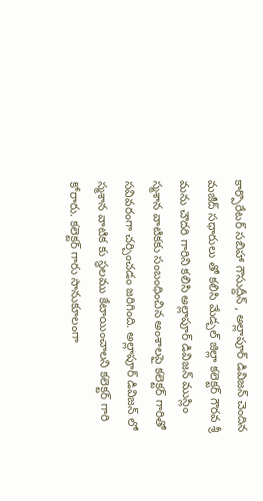కార్పొరేటర్ సబిహా గౌసుద్దీన్ , అల్లాపూర్ డివిజన్ చెందిన మజీద్ సధారులు తో కలిసి మేడ్చల్ జిల్లా కలెక్టర్ గౌరవ శ్రీ మను చౌదరి గారిని కలిసి అల్లాపూర్ డివిజన్ ముస్లిం స్మశాన వాటికకు సంబంధించిన అంశాలపై కలెక్టర్ గారితో సవివరంగా చర్చించడం జరిగింది. అల్లాపూర్ డివిజన్ లో స్మశాన వాటిక కు స్థలము కేటాయించాలని కలెక్టర్ గారి కోరారు. కలెక్టర్ గారు సానుకూలంగా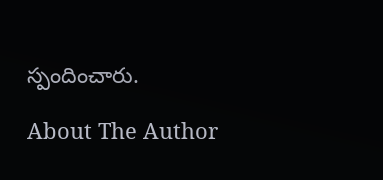స్పందించారు.

About The Author